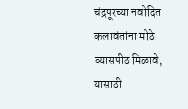चंद्रपूरच्या नवोदित कलावंतांना मोठे व्यासपीठ मिळावे, यासाठी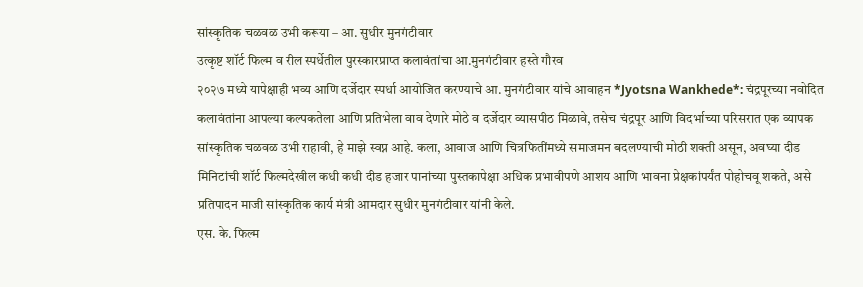सांस्कृतिक चळवळ उभी करूया – आ. सुधीर मुनगंटीवार
उत्कृष्ट शॉर्ट फिल्म व रील स्पर्धेतील पुरस्कारप्राप्त कलावंतांचा आ.मुनगंटीवार हस्ते गौरव
२०२७ मध्ये यापेक्षाही भव्य आणि दर्जेदार स्पर्धा आयोजित करण्याचे आ. मुनगंटीवार यांचे आवाहन *Jyotsna Wankhede*: चंद्रपूरच्या नवोदित कलावंतांना आपल्या कल्पकतेला आणि प्रतिभेला वाव देणारे मोठे व दर्जेदार व्यासपीठ मिळावे, तसेच चंद्रपूर आणि विदर्भाच्या परिसरात एक व्यापक सांस्कृतिक चळवळ उभी राहावी, हे माझे स्वप्न आहे. कला, आवाज आणि चित्रफितींमध्ये समाजमन बदलण्याची मोठी शक्ती असून, अवघ्या दीड मिनिटांची शॉर्ट फिल्मदेखील कधी कधी दीड हजार पानांच्या पुस्तकापेक्षा अधिक प्रभावीपणे आशय आणि भावना प्रेक्षकांपर्यंत पोहोचवू शकते, असे प्रतिपादन माजी सांस्कृतिक कार्य मंत्री आमदार सुधीर मुनगंटीवार यांनी केले.
एस. के. फिल्म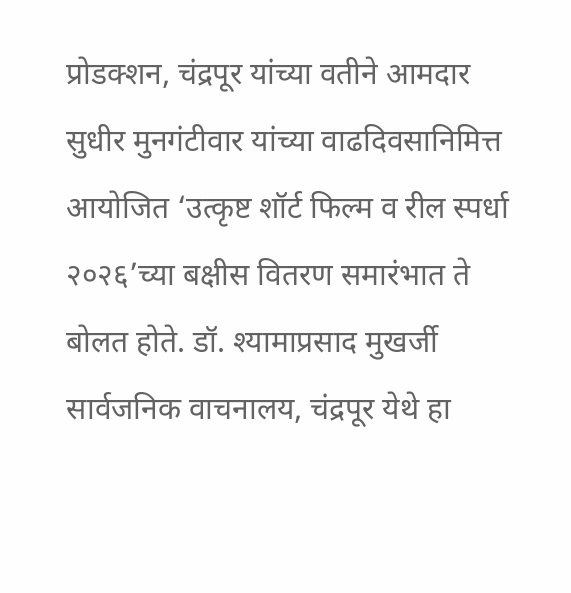प्रोडक्शन, चंद्रपूर यांच्या वतीने आमदार सुधीर मुनगंटीवार यांच्या वाढदिवसानिमित्त आयोजित ‘उत्कृष्ट शॉर्ट फिल्म व रील स्पर्धा २०२६’च्या बक्षीस वितरण समारंभात ते बोलत होते. डॉ. श्यामाप्रसाद मुखर्जी सार्वजनिक वाचनालय, चंद्रपूर येथे हा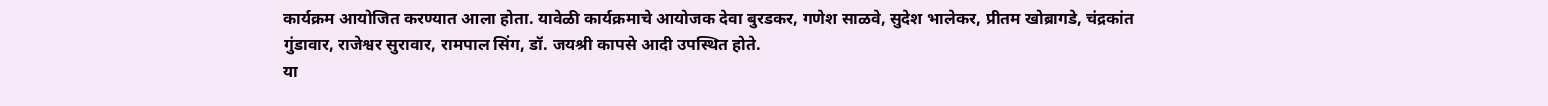कार्यक्रम आयोजित करण्यात आला होता. यावेळी कार्यक्रमाचे आयोजक देवा बुरडकर, गणेश साळवे, सुदेश भालेकर, प्रीतम खोब्रागडे, चंद्रकांत गुंडावार, राजेश्वर सुरावार, रामपाल सिंग, डॉ. जयश्री कापसे आदी उपस्थित होते.
या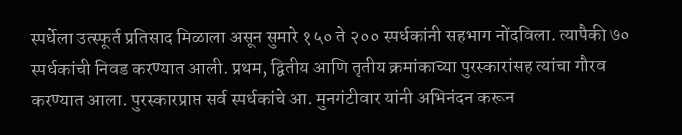स्पर्धेला उत्स्फूर्त प्रतिसाद मिळाला असून सुमारे १५० ते २०० स्पर्धकांनी सहभाग नोंदविला. त्यापैकी ७० स्पर्धकांची निवड करण्यात आली. प्रथम, द्वितीय आणि तृतीय क्रमांकाच्या पुरस्कारांसह त्यांचा गौरव करण्यात आला. पुरस्कारप्राप्त सर्व स्पर्धकांचे आ. मुनगंटीवार यांनी अभिनंदन करून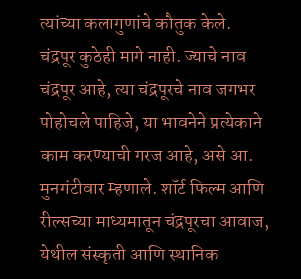त्यांच्या कलागुणांचे कौतुक केले.
चंद्रपूर कुठेही मागे नाही. ज्याचे नाव चंद्रपूर आहे, त्या चंद्रपूरचे नाव जगभर पोहोचले पाहिजे, या भावनेने प्रत्येकाने काम करण्याची गरज आहे, असे आ. मुनगंटीवार म्हणाले. शॉर्ट फिल्म आणि रील्सच्या माध्यमातून चंद्रपूरचा आवाज, येथील संस्कृती आणि स्थानिक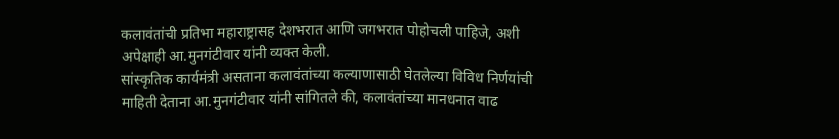कलावंतांची प्रतिभा महाराष्ट्रासह देशभरात आणि जगभरात पोहोचली पाहिजे, अशी अपेक्षाही आ.मुनगंटीवार यांनी व्यक्त केली.
सांस्कृतिक कार्यमंत्री असताना कलावंतांच्या कल्याणासाठी घेतलेल्या विविध निर्णयांची माहिती देताना आ.मुनगंटीवार यांनी सांगितले की, कलावंतांच्या मानधनात वाढ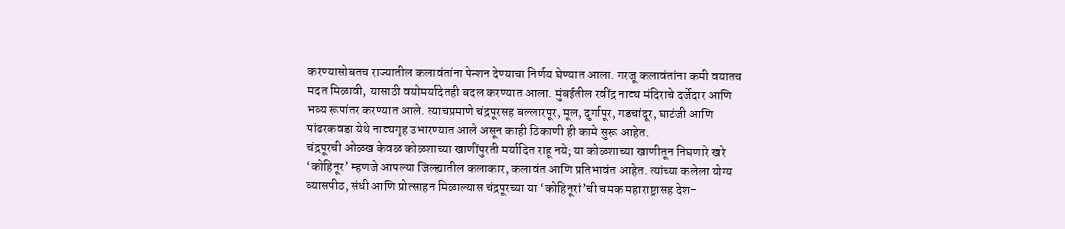करण्यासोबतच राज्यातील कलावंतांना पेन्शन देण्याचा निर्णय घेण्यात आला. गरजू कलावंतांना कमी वयातच मदत मिळावी, यासाठी वयोमर्यादेतही बदल करण्यात आला. मुंबईतील रवींद्र नाट्य मंदिराचे दर्जेदार आणि भव्य रूपांतर करण्यात आले. त्याचप्रमाणे चंद्रपूरसह बल्लारपूर, मूल, दुर्गापूर, गडचांदूर, घाटंजी आणि पांढरकवडा येथे नाट्यगृह उभारण्यात आले असून काही ठिकाणी ही कामे सुरू आहेत.
चंद्रपूरची ओळख केवळ कोळशाच्या खाणींपुरती मर्यादित राहू नये; या कोळशाच्या खाणीतून निघणारे खरे ‘कोहिनूर’ म्हणजे आपल्या जिल्ह्यातील कलाकार, कलावंत आणि प्रतिभावंत आहेत. त्यांच्या कलेला योग्य व्यासपीठ, संधी आणि प्रोत्साहन मिळाल्यास चंद्रपूरच्या या ‘कोहिनूरां’ची चमक महाराष्ट्रासह देश-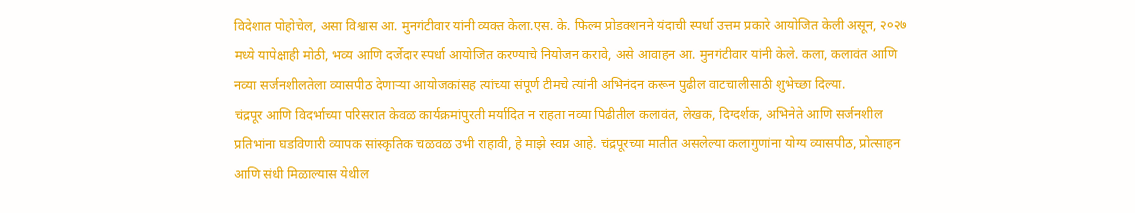विदेशात पोहोचेल, असा विश्वास आ. मुनगंटीवार यांनी व्यक्त केला.एस. के. फिल्म प्रोडक्शनने यंदाची स्पर्धा उत्तम प्रकारे आयोजित केली असून, २०२७ मध्ये यापेक्षाही मोठी, भव्य आणि दर्जेदार स्पर्धा आयोजित करण्याचे नियोजन करावे, असे आवाहन आ. मुनगंटीवार यांनी केले. कला, कलावंत आणि नव्या सर्जनशीलतेला व्यासपीठ देणाऱ्या आयोजकांसह त्यांच्या संपूर्ण टीमचे त्यांनी अभिनंदन करून पुढील वाटचालीसाठी शुभेच्छा दिल्या.
चंद्रपूर आणि विदर्भाच्या परिसरात केवळ कार्यक्रमांपुरती मर्यादित न राहता नव्या पिढीतील कलावंत, लेखक, दिग्दर्शक, अभिनेते आणि सर्जनशील प्रतिभांना घडविणारी व्यापक सांस्कृतिक चळवळ उभी राहावी, हे माझे स्वप्न आहे. चंद्रपूरच्या मातीत असलेल्या कलागुणांना योग्य व्यासपीठ, प्रोत्साहन आणि संधी मिळाल्यास येथील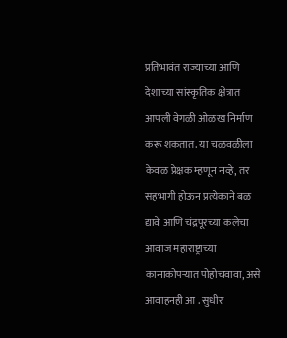प्रतिभावंत राज्याच्या आणि देशाच्या सांस्कृतिक क्षेत्रात आपली वेगळी ओळख निर्माण करू शकतात. या चळवळीला केवळ प्रेक्षक म्हणून नव्हे, तर सहभागी होऊन प्रत्येकाने बळ द्यावे आणि चंद्रपूरच्या कलेचा आवाज महाराष्ट्राच्या कानाकोपऱ्यात पोहोचवावा, असे आवाहनही आ . सुधीर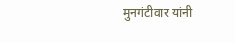मुनगंटीवार यांनी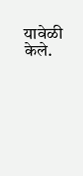यावेळी केले.